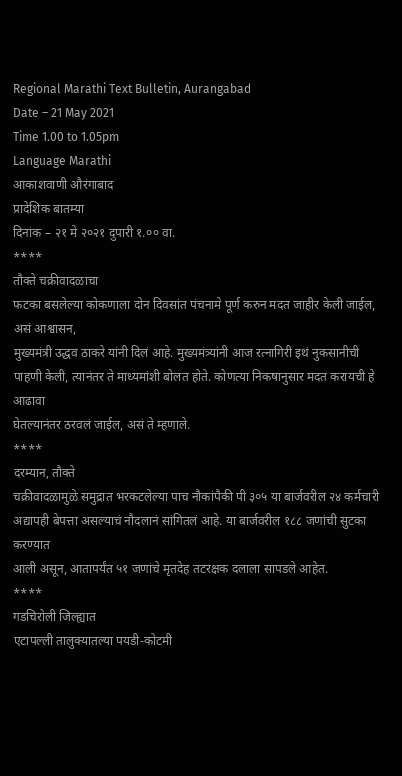Regional Marathi Text Bulletin, Aurangabad
Date – 21 May 2021
Time 1.00 to 1.05pm
Language Marathi
आकाशवाणी औरंगाबाद
प्रादेशिक बातम्या
दिनांक – २१ मे २०२१ दुपारी १.०० वा.
****
तौक्ते चक्रीवादळाचा
फटका बसलेल्या कोकणाला दोन दिवसांत पंचनामे पूर्ण करुन मदत जाहीर केली जाईल, असं आश्वासन,
मुख्यमंत्री उद्धव ठाकरे यांनी दिलं आहे. मुख्यमंत्र्यांनी आज रत्नागिरी इथं नुकसानीची
पाहणी केली, त्यानंतर ते माध्यमांशी बोलत होते. कोणत्या निकषानुसार मदत करायची हे आढावा
घेतल्यानंतर ठरवलं जाईल, असं ते म्हणाले.
****
दरम्यान, तौक्ते
चक्रीवादळामुळे समुद्रात भरकटलेल्या पाच नौकांपैकी पी ३०५ या बार्जवरील २४ कर्मचारी
अद्यापही बेपत्ता असल्याचं नौदलानं सांगितलं आहे. या बार्जवरील १८८ जणांची सुटका करण्यात
आली असून, आतापर्यंत ५१ जणांचे मृतदेह तटरक्षक दलाला सापडले आहेत.
****
गडचिरोली जिल्ह्यात
एटापल्ली तालुक्यातल्या पयडी-कोटमी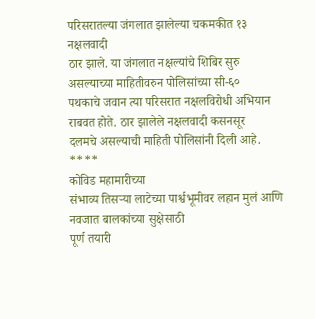परिसरातल्या जंगलात झालेल्या चकमकीत १३ नक्षलवादी
ठार झाले. या जंगलात नक्षल्यांचे शिबिर सुरु असल्याच्या माहितीवरुन पोलिसांच्या सी-६०
पथकाचे जवान त्या परिसरात नक्षलविरोधी अभियान राबवत होते. ठार झालेले नक्षलवादी कसनसूर
दलमचे असल्याची माहिती पोलिसांनी दिली आहे.
****
कोविड महामारीच्या
संभाव्य तिसऱ्या लाटेच्या पार्श्वभूमीवर लहान मुलं आणि नवजात बालकांच्या सुक्षेसाठी
पूर्ण तयारी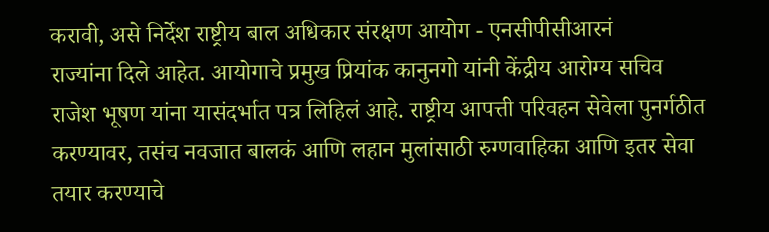करावी, असे निर्देश राष्ट्रीय बाल अधिकार संरक्षण आयोग - एनसीपीसीआरनं
राज्यांना दिले आहेत. आयोगाचे प्रमुख प्रियांक कानुनगो यांनी केंद्रीय आरोग्य सचिव
राजेश भूषण यांना यासंदर्भात पत्र लिहिलं आहे. राष्ट्रीय आपत्ती परिवहन सेवेला पुनर्गठीत
करण्यावर, तसंच नवजात बालकं आणि लहान मुलांसाठी रुग्णवाहिका आणि इतर सेवा तयार करण्याचे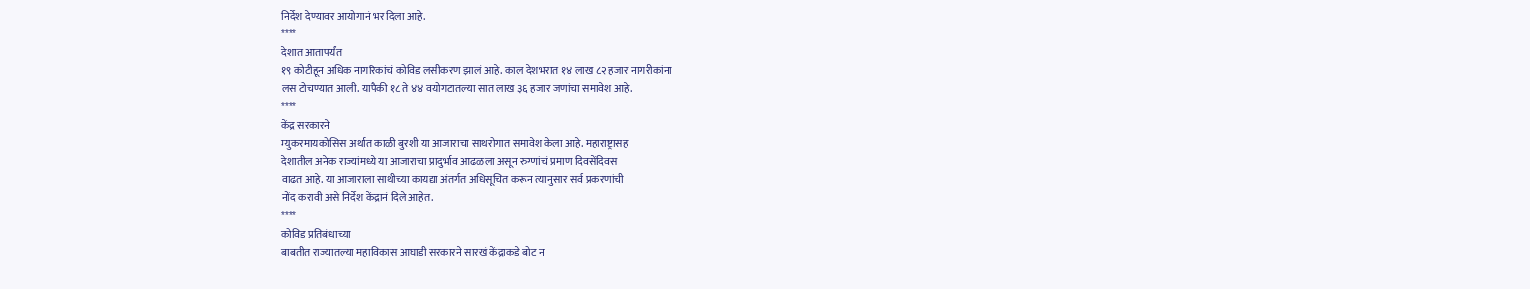निर्देश देण्यावर आयोगानं भर दिला आहे.
****
देशात आतापर्यंत
१९ कोटीहून अधिक नागरिकांचं कोविड लसीकरण झालं आहे. काल देशभरात १४ लाख ८२ हजार नागरीकांना
लस टोचण्यात आली. यापैकी १८ ते ४४ वयोगटातल्या सात लाख ३६ हजार जणांचा समावेश आहे.
****
केंद्र सरकारने
म्युकरमायकोसिस अर्थात काळी बुरशी या आजाराचा साथरोगात समावेश केला आहे. महाराष्ट्रासह
देशातील अनेक राज्यांमध्ये या आजाराचा प्रादुर्भाव आढळला असून रुग्णांचं प्रमाण दिवसेंदिवस
वाढत आहे. या आजाराला साथीच्या कायद्या अंतर्गत अधिसूचित करून त्यानुसार सर्व प्रकरणांची
नोंद करावी असे निर्देश केंद्रानं दिले आहेत.
****
कोविड प्रतिबंधाच्या
बाबतीत राज्यातल्या महाविकास आघाडी सरकारने सारखं केंद्राकडे बोट न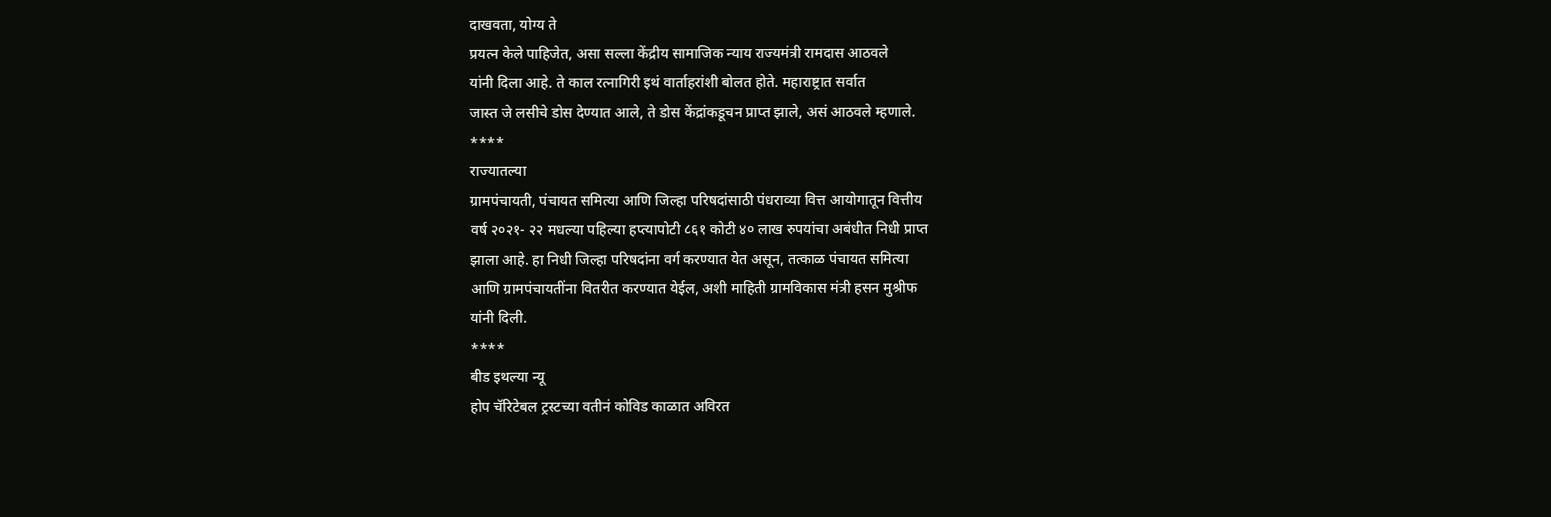दाखवता, योग्य ते
प्रयत्न केले पाहिजेत, असा सल्ला केंद्रीय सामाजिक न्याय राज्यमंत्री रामदास आठवले
यांनी दिला आहे. ते काल रत्नागिरी इथं वार्ताहरांशी बोलत होते. महाराष्ट्रात सर्वात
जास्त जे लसीचे डोस देण्यात आले, ते डोस केंद्रांकडूचन प्राप्त झाले, असं आठवले म्हणाले.
****
राज्यातल्या
ग्रामपंचायती, पंचायत समित्या आणि जिल्हा परिषदांसाठी पंधराव्या वित्त आयोगातून वित्तीय
वर्ष २०२१- २२ मधल्या पहिल्या हप्त्यापोटी ८६१ कोटी ४० लाख रुपयांचा अबंधीत निधी प्राप्त
झाला आहे. हा निधी जिल्हा परिषदांना वर्ग करण्यात येत असून, तत्काळ पंचायत समित्या
आणि ग्रामपंचायतींना वितरीत करण्यात येईल, अशी माहिती ग्रामविकास मंत्री हसन मुश्रीफ
यांनी दिली.
****
बीड इथल्या न्यू
होप चॅरिटेबल ट्रस्टच्या वतीनं कोविड काळात अविरत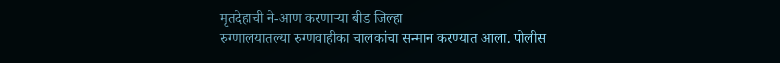मृतदेहाची ने-आण करणाऱ्या बीड जिल्हा
रुग्णालयातल्या रुग्णवाहीका चालकांचा सन्मान करण्यात आला. पोलीस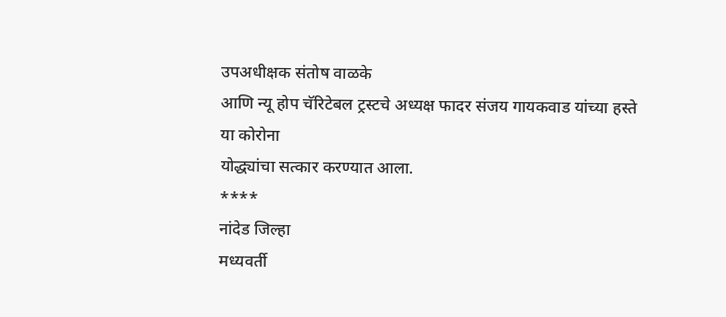उपअधीक्षक संतोष वाळके
आणि न्यू होप चॅरिटेबल ट्रस्टचे अध्यक्ष फादर संजय गायकवाड यांच्या हस्ते या कोरोना
योद्ध्यांचा सत्कार करण्यात आला.
****
नांदेड जिल्हा
मध्यवर्ती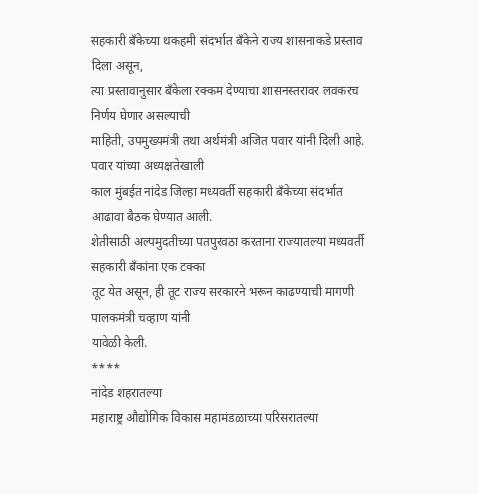सहकारी बँकेच्या थकहमी संदर्भात बँकेने राज्य शासनाकडे प्रस्ताव दिला असून,
त्या प्रस्तावानुसार बँकेला रक्कम देण्याचा शासनस्तरावर लवकरच निर्णय घेणार असल्याची
माहिती, उपमुख्यमंत्री तथा अर्थमंत्री अजित पवार यांनी दिली आहे. पवार यांच्या अध्यक्षतेखाली
काल मुंबईत नांदेड जिल्हा मध्यवर्ती सहकारी बँकेच्या संदर्भात आढावा बैठक घेण्यात आली.
शेतीसाठी अल्पमुदतीच्या पतपुरवठा करताना राज्यातल्या मध्यवर्ती सहकारी बँकांना एक टक्का
तूट येत असून, ही तूट राज्य सरकारने भरून काढण्याची मागणी पालकमंत्री चव्हाण यांनी
यावेळी केली.
****
नांदेड शहरातल्या
महाराष्ट्र औद्योगिक विकास महामंडळाच्या परिसरातल्या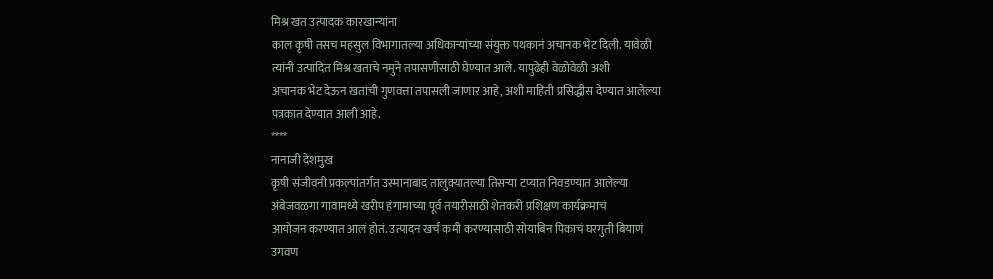मिश्र खत उत्पादक कारखान्यांना
काल कृषी तसच महसुल विभागातल्या अधिकाऱ्यांच्या संयुक्त पथकानं अचानक भेट दिली. यावेळी
त्यांनी उत्पादित मिश्र खताचे नमुने तपासणीसाठी घेण्यात आले. यापुढेही वेळोवेळी अशी
अचानक भेट देऊन खतांची गुणवत्ता तपासली जाणार आहे, अशी माहिती प्रसिद्धीस देण्यात आलेल्या
पत्रकात देण्यात आली आहे.
****
नानाजी देशमुख
कृषी संजीवनी प्रकल्पांतर्गत उस्मानाबाद तालुक्यातल्या तिसऱ्या टप्यात निवडण्यात आलेल्या
अंबेजवळगा गावामध्ये खरीप हंगामाच्या पूर्व तयारीसाठी शेतकरी प्रशिक्षण कार्यक्रमाचं
आयोजन करण्यात आलं होतं. उत्पादन खर्च कमी करण्यासाठी सोयाबिन पिकाचं घरगुती बियाणं
उगवण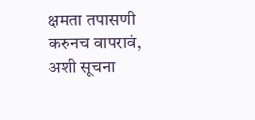क्षमता तपासणी करुनच वापरावं, अशी सूचना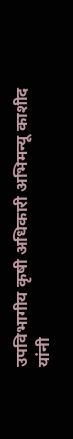उपविभागीय कृषी अधिकारी अभिमन्यू काशीद
यांनी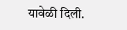यावेळी दिली.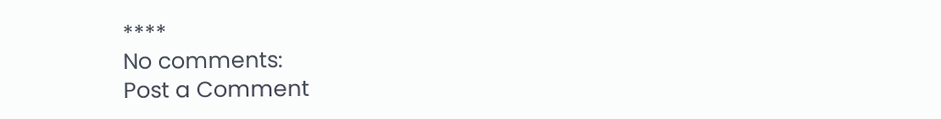****
No comments:
Post a Comment